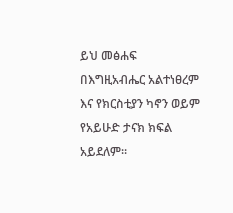ይህ መፅሐፍ በእግዚአብሔር አልተነፀረም እና የክርስቲያን ካኖን ወይም የአይሁድ ታናክ ክፍል አይደለም።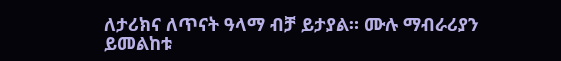ለታሪክና ለጥናት ዓላማ ብቻ ይታያል። ሙሉ ማብራሪያን ይመልከቱ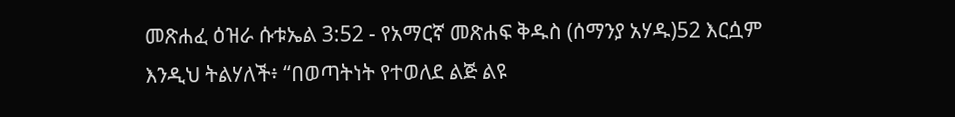መጽሐፈ ዕዝራ ሱቱኤል 3:52 - የአማርኛ መጽሐፍ ቅዱስ (ሰማንያ አሃዱ)52 እርሷም እንዲህ ትልሃለች፥ “በወጣትነት የተወለደ ልጅ ልዩ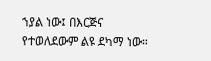ኀያል ነው፤ በእርጅና የተወለደውም ልዩ ደካማ ነው።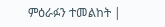ምዕራፉን ተመልከት |